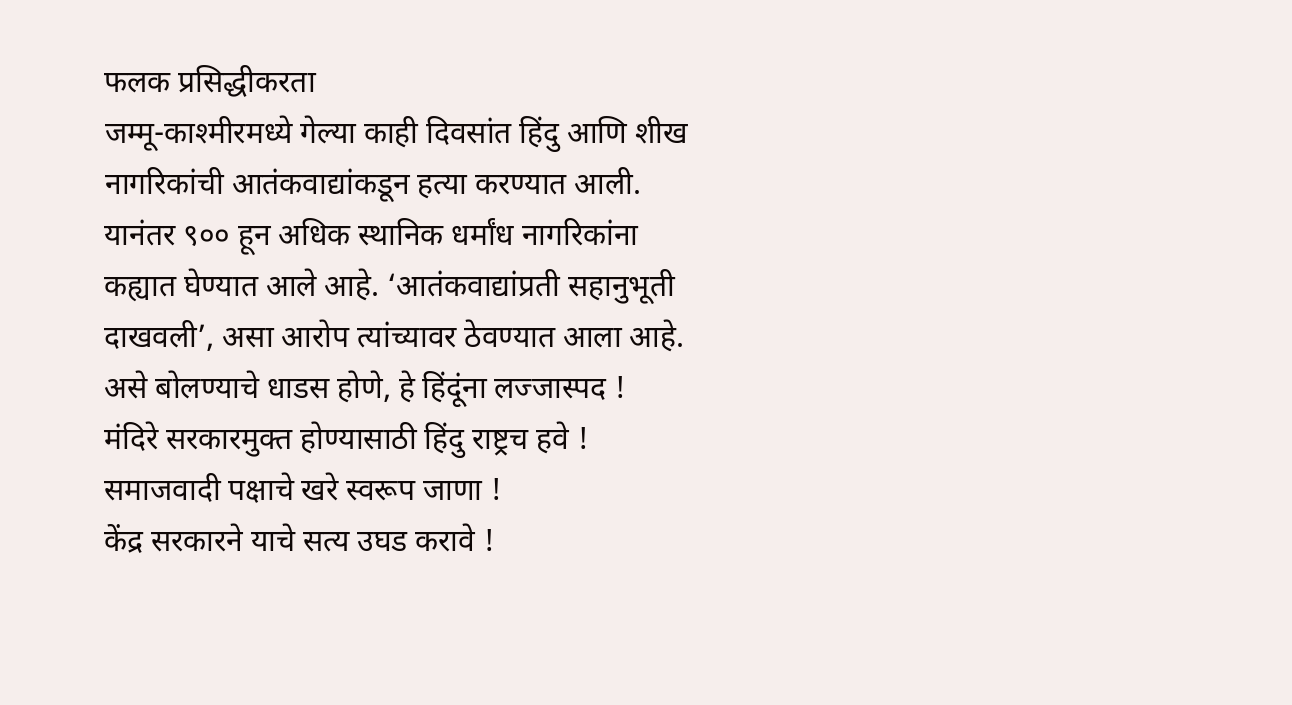फलक प्रसिद्धीकरता
जम्मू-काश्मीरमध्ये गेल्या काही दिवसांत हिंदु आणि शीख नागरिकांची आतंकवाद्यांकडून हत्या करण्यात आली. यानंतर ९०० हून अधिक स्थानिक धर्मांध नागरिकांना कह्यात घेण्यात आले आहे. ‘आतंकवाद्यांप्रती सहानुभूती दाखवली’, असा आरोप त्यांच्यावर ठेवण्यात आला आहे.
असे बोलण्याचे धाडस होणे, हे हिंदूंना लज्जास्पद !
मंदिरे सरकारमुक्त होण्यासाठी हिंदु राष्ट्रच हवे !
समाजवादी पक्षाचे खरे स्वरूप जाणा !
केंद्र सरकारने याचे सत्य उघड करावे !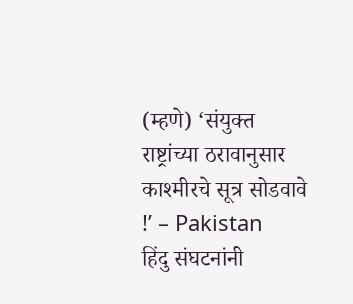(म्हणे) ‘संयुक्त राष्ट्रांच्या ठरावानुसार काश्मीरचे सूत्र सोडवावे !’ – Pakistan
हिंदु संघटनांनी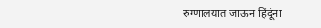रुग्णालयात जाऊन हिंदूंना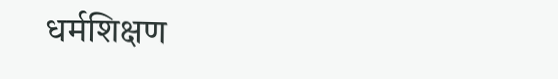धर्मशिक्षण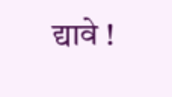द्यावे !